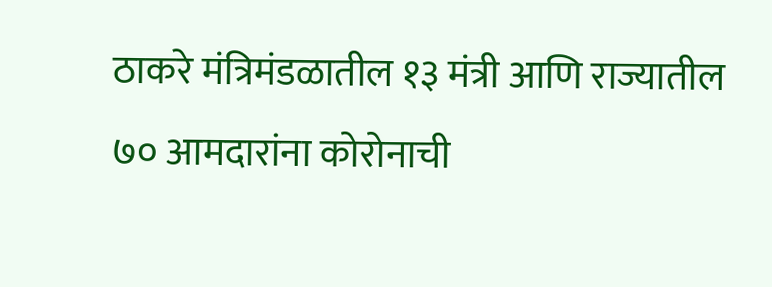ठाकरे मंत्रिमंडळातील १३ मंत्री आणि राज्यातील ७० आमदारांना कोरोनाची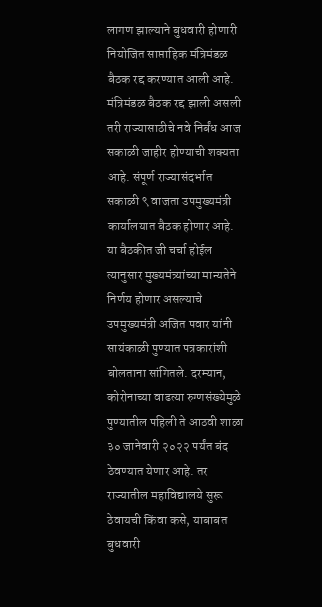लागण झाल्याने बुधवारी होणारी नियोजित साप्ताहिक मंत्रिमंडळ बैठक रद्द करण्यात आली आहे. मंत्रिमंडळ बैठक रद्द झाली असली तरी राज्यासाठीचे नवे निर्बंध आज सकाळी जाहीर होण्याची शक्यता आहे. संपूर्ण राज्यासंदर्भात सकाळी ९ वाजता उपमुख्यमंत्री कार्यालयात बैठक होणार आहे. या बैठकीत जी चर्चा होईल त्यानुसार मुख्यमंत्र्यांच्या मान्यतेने निर्णय होणार असल्याचे उपमुख्यमंत्री अजित पवार यांनी सायंकाळी पुण्यात पत्रकारांशी बोलताना सांगितले. दरम्यान, कोरोनाच्या वाढत्या रुग्णसंख्येमुळे पुण्यातील पहिली ते आठवी शाळा ३० जानेवारी २०२२ पर्यंत बंद ठेवण्यात येणार आहे. तर राज्यातील महाविद्यालये सुरू ठेवायची किंवा कसे, याबाबत बुधवारी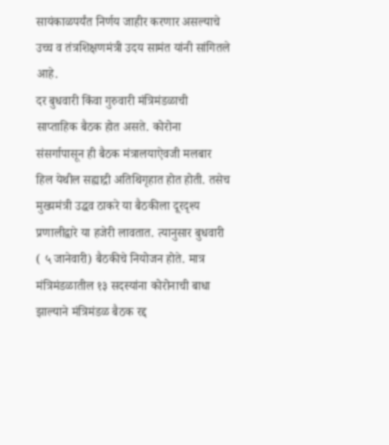सायंकाळपर्यंत निर्णय जाहीर करणार असल्याचे उच्च व तंत्रशिक्षणमंत्री उदय सामंत यांनी सांगितले आहे.
दर बुधवारी किंवा गुरुवारी मंत्रिमंडळाची साप्ताहिक बैठक होत असते. कोरोना संसर्गापासून ही बैठक मंत्रालयाऐवजी मलबार हिल येथील सह्याद्री अतिथिगृहात होत होती. तसेच मुख्यमंत्री उद्धव ठाकरे या बैठकीला दूरदृश्य प्रणालीद्वारे या हजेरी लावतात. त्यानुसार बुधवारी ( ५ जानेवारी) बैठकीचे नियोजन होते. मात्र मंत्रिमंडळातील १३ सदस्यांना कोरोनाची बाधा झाल्याने मंत्रिमंडळ बैठक रद्द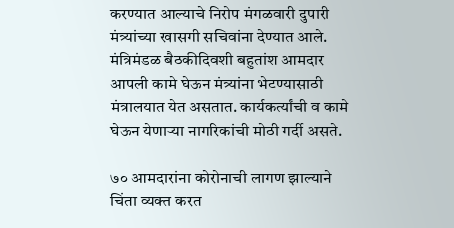करण्यात आल्याचे निरोप मंगळवारी दुपारी मंत्र्यांच्या खासगी सचिवांना देण्यात आले. मंत्रिमंडळ बैठकीदिवशी बहुतांश आमदार आपली कामे घेऊन मंत्र्यांना भेटण्यासाठी मंत्रालयात येत असतात. कार्यकर्त्यांची व कामे घेऊन येणाऱ्या नागरिकांची मोठी गर्दी असते.

७० आमदारांना कोरोनाची लागण झाल्याने चिंता व्यक्त करत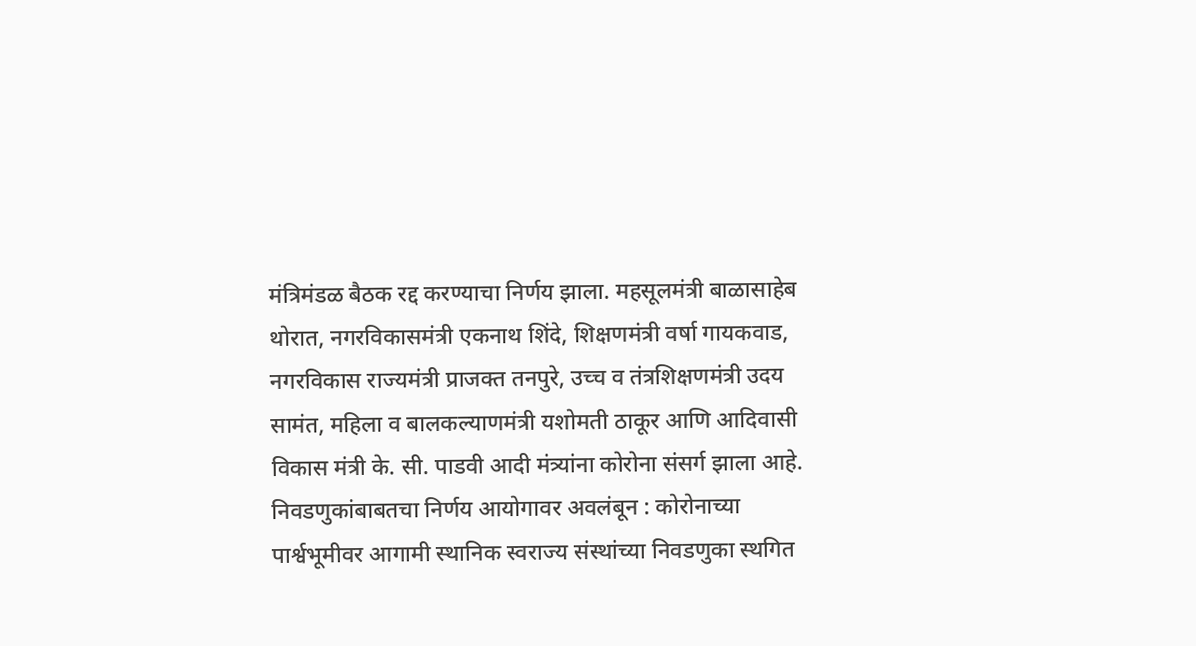मंत्रिमंडळ बैठक रद्द करण्याचा निर्णय झाला. महसूलमंत्री बाळासाहेब थोरात, नगरविकासमंत्री एकनाथ शिंदे, शिक्षणमंत्री वर्षा गायकवाड, नगरविकास राज्यमंत्री प्राजक्त तनपुरे, उच्च व तंत्रशिक्षणमंत्री उदय सामंत, महिला व बालकल्याणमंत्री यशोमती ठाकूर आणि आदिवासी विकास मंत्री के. सी. पाडवी आदी मंत्र्यांना कोरोना संसर्ग झाला आहे. निवडणुकांबाबतचा निर्णय आयोगावर अवलंबून : कोरोनाच्या पार्श्वभूमीवर आगामी स्थानिक स्वराज्य संस्थांच्या निवडणुका स्थगित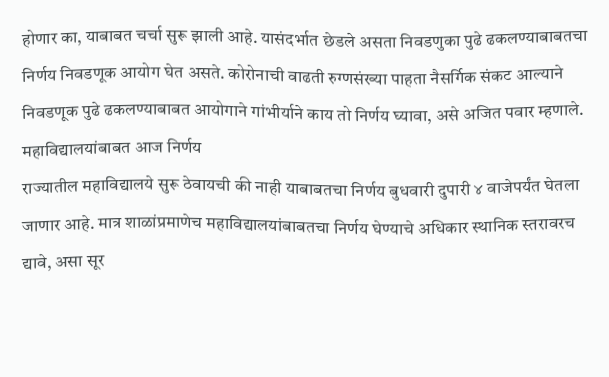होणार का, याबाबत चर्चा सुरू झाली आहे. यासंदर्भात छेडले असता निवडणुका पुढे ढकलण्याबाबतचा निर्णय निवडणूक आयोग घेत असते. कोरोनाची वाढती रुग्णसंख्या पाहता नैसर्गिक संकट आल्याने निवडणूक पुढे ढकलण्याबाबत आयोगाने गांभीर्याने काय तो निर्णय घ्यावा, असे अजित पवार म्हणाले.
महाविद्यालयांबाबत आज निर्णय
राज्यातील महाविद्यालये सुरू ठेवायची की नाही याबाबतचा निर्णय बुधवारी दुपारी ४ वाजेपर्यंत घेतला जाणार आहे. मात्र शाळांप्रमाणेच महाविद्यालयांबाबतचा निर्णय घेण्याचे अधिकार स्थानिक स्तरावरच द्यावे, असा सूर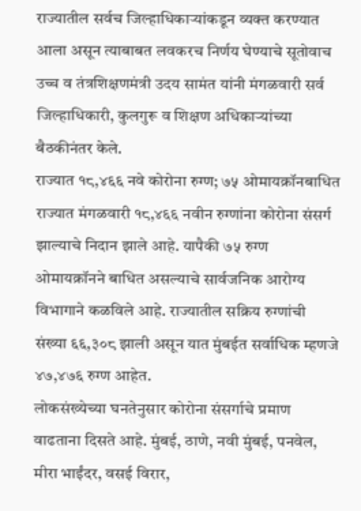राज्यातील सर्वच जिल्हाधिकाऱ्यांकडून व्यक्त करण्यात आला असून त्याबाबत लवकरच निर्णय घेण्याचे सूतोवाच उच्च व तंत्रशिक्षणमंत्री उदय सामंत यांनी मंगळवारी सर्व जिल्हाधिकारी, कुलगुरू व शिक्षण अधिकाऱ्यांच्या बैठकीनंतर केले.
राज्यात १८,४६६ नवे कोरोना रुग्ण; ७५ ओमायक्रॉनबाधित
राज्यात मंगळवारी १८,४६६ नवीन रुग्णांना कोरोना संसर्ग झाल्याचे निदान झाले आहे. यापैकी ७५ रुग्ण ओमायक्रॉनने बाधित असल्याचे सार्वजनिक आरोग्य विभागाने कळविले आहे. राज्यातील सक्रिय रुग्णांची संख्या ६६,३०८ झाली असून यात मुंबईत सर्वाधिक म्हणजे ४७,४७६ रुग्ण आहेत.
लोकसंख्येच्या घनतेनुसार कोरोना संसर्गाचे प्रमाण वाढताना दिसते आहे. मुंबई, ठाणे, नवी मुंबई, पनवेल, मीरा भाईंदर, वसई विरार,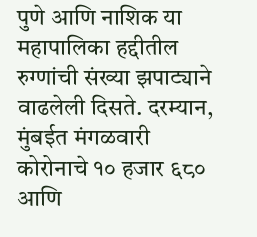पुणे आणि नाशिक या महापालिका हद्दीतील रुग्णांची संख्या झपाट्याने वाढलेली दिसते. दरम्यान, मुंबईत मंगळवारी कोरोनाचे १० हजार ६८० आणि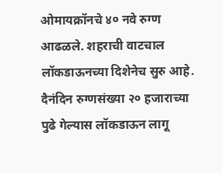ओमायक्रॉनचे ४० नवे रुग्ण आढळले. शहराची वाटचाल लॉकडाऊनच्या दिशेनेच सुरु आहे. दैनंदिन रुग्णसंख्या २० हजाराच्या पुढे गेल्यास लॉकडाऊन लागू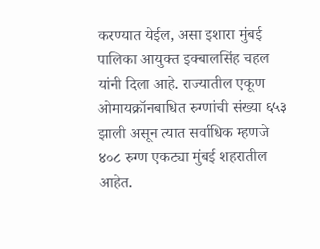करण्यात येईल, असा इशारा मुंबई पालिका आयुक्त इक्बालसिंह चहल यांनी दिला आहे. राज्यातील एकूण ओमायक्रॉनबाधित रुग्णांची संख्या ६५३ झाली असून त्यात सर्वाधिक म्हणजे ४०८ रुग्ण एकट्या मुंबई शहरातील आहेत.